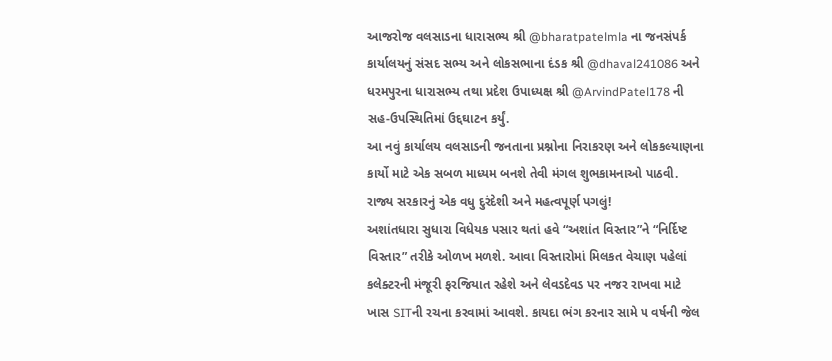આજરોજ વલસાડના ધારાસભ્ય શ્રી @bharatpatelmla ના જનસંપર્ક કાર્યાલયનું સંસદ સભ્ય અને લોકસભાના દંડક શ્રી @dhaval241086 અને ધરમપુરના ધારાસભ્ય તથા પ્રદેશ ઉપાધ્યક્ષ શ્રી @ArvindPatel178 ની સહ-ઉપસ્થિતિમાં ઉદ્દઘાટન કર્યું.
આ નવું કાર્યાલય વલસાડની જનતાના પ્રશ્નોના નિરાકરણ અને લોકકલ્યાણના કાર્યો માટે એક સબળ માધ્યમ બનશે તેવી મંગલ શુભકામનાઓ પાઠવી.
રાજ્ય સરકારનું એક વધુ દુરંદેશી અને મહત્વપૂર્ણ પગલું!
અશાંતધારા સુધારા વિધેયક પસાર થતાં હવે “અશાંત વિસ્તાર”ને “નિર્દિષ્ટ વિસ્તાર” તરીકે ઓળખ મળશે. આવા વિસ્તારોમાં મિલકત વેચાણ પહેલાં કલેક્ટરની મંજૂરી ફરજિયાત રહેશે અને લેવડદેવડ પર નજર રાખવા માટે ખાસ SITની રચના કરવામાં આવશે. કાયદા ભંગ કરનાર સામે ૫ વર્ષની જેલ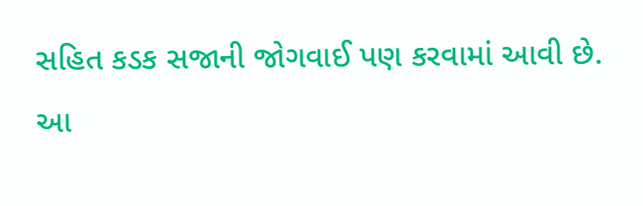સહિત કડક સજાની જોગવાઈ પણ કરવામાં આવી છે.
આ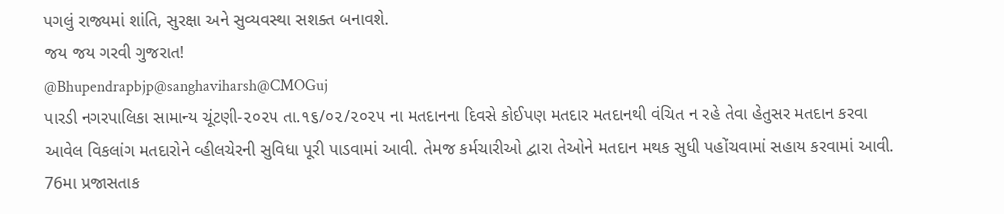પગલું રાજ્યમાં શાંતિ, સુરક્ષા અને સુવ્યવસ્થા સશક્ત બનાવશે.
જય જય ગરવી ગુજરાત!
@Bhupendrapbjp@sanghaviharsh@CMOGuj
પારડી નગરપાલિકા સામાન્ય ચૂંટણી-૨૦૨૫ તા.૧૬/૦૨/૨૦૨૫ ના મતદાનના દિવસે કોઈપણ મતદાર મતદાનથી વંચિત ન રહે તેવા હેતુસર મતદાન કરવા આવેલ વિકલાંગ મતદારોને વ્હીલચેરની સુવિધા પૂરી પાડવામાં આવી. તેમજ કર્મચારીઓ દ્વારા તેઓને મતદાન મથક સુધી પહોંચવામાં સહાય કરવામાં આવી.
76મા પ્રજાસતાક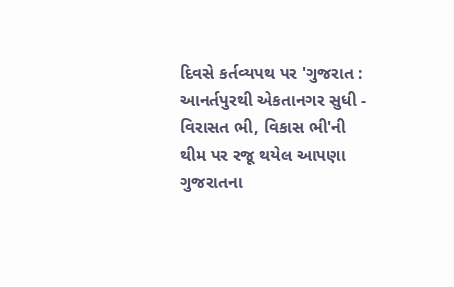દિવસે કર્તવ્યપથ પર 'ગુજરાત : આનર્તપુરથી એકતાનગર સુધી - વિરાસત ભી, વિકાસ ભી'ની થીમ પર રજૂ થયેલ આપણા ગુજરાતના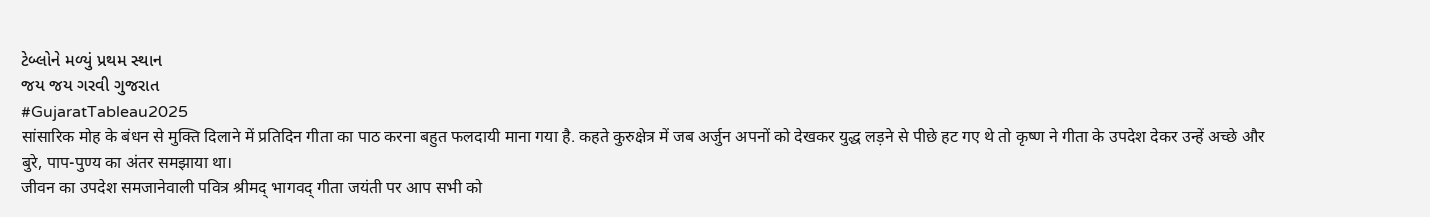ટેબ્લોને મળ્યું પ્રથમ સ્થાન
જય જય ગરવી ગુજરાત
#GujaratTableau2025
सांसारिक मोह के बंधन से मुक्ति दिलाने में प्रतिदिन गीता का पाठ करना बहुत फलदायी माना गया है. कहते कुरुक्षेत्र में जब अर्जुन अपनों को देखकर युद्ध लड़ने से पीछे हट गए थे तो कृष्ण ने गीता के उपदेश देकर उन्हें अच्छे और बुरे, पाप-पुण्य का अंतर समझाया था।
जीवन का उपदेश समजानेवाली पवित्र श्रीमद् भागवद् गीता जयंती पर आप सभी को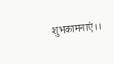शुभकामनाएं।।